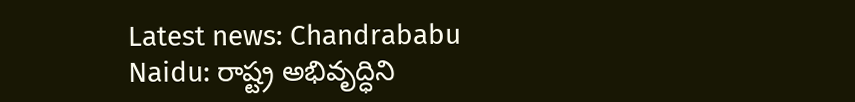Latest news: Chandrababu Naidu: రాష్ట్ర అభివృద్ధిని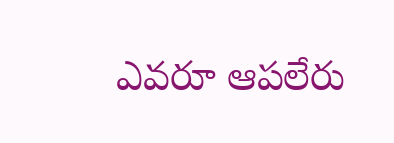ఎవరూ ఆపలేరు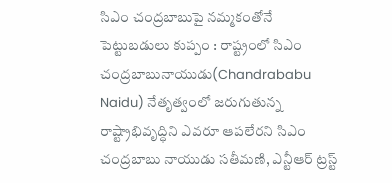సిఎం చంద్రబాబుపై నమ్మకంతోనే పెట్టుబడులు కుప్పం : రాష్ట్రంలో సిఎం చంద్రబాబునాయుడు(Chandrababu Naidu) నేతృత్వంలో జరుగుతున్న రాష్ట్రాభివృద్ధిని ఎవరూ ఆపలేరని సిఎం చంద్రబాబు నాయుడు సతీమణి, ఎన్టీఆర్ ట్రస్ట్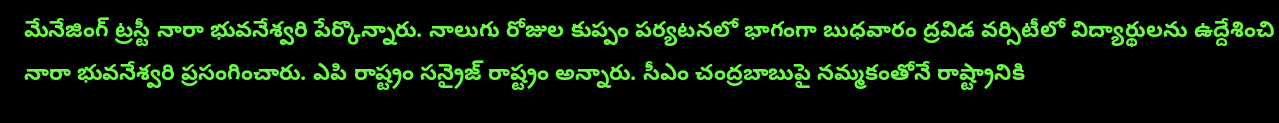మేనేజింగ్ ట్రస్టీ నారా భువనేశ్వరి పేర్కొన్నారు. నాలుగు రోజుల కుప్పం పర్యటనలో భాగంగా బుధవారం ద్రవిడ వర్సిటీలో విద్యార్థులను ఉద్దేశించి నారా భువనేశ్వరి ప్రసంగించారు. ఎపి రాష్ట్రం సన్రైజ్ రాష్ట్రం అన్నారు. సీఎం చంద్రబాబుపై నమ్మకంతోనే రాష్ట్రానికి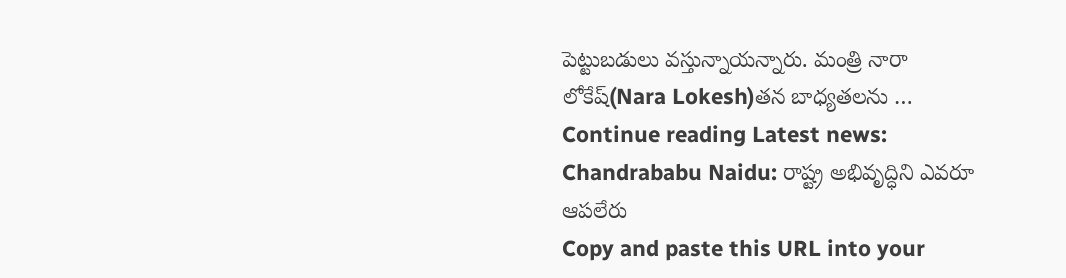పెట్టుబడులు వస్తున్నాయన్నారు. మంత్రి నారా లోకేష్(Nara Lokesh)తన బాధ్యతలను … Continue reading Latest news: Chandrababu Naidu: రాష్ట్ర అభివృద్ధిని ఎవరూ ఆపలేరు
Copy and paste this URL into your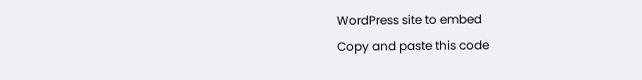WordPress site to embed
Copy and paste this code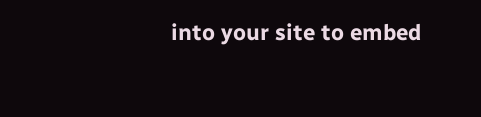into your site to embed